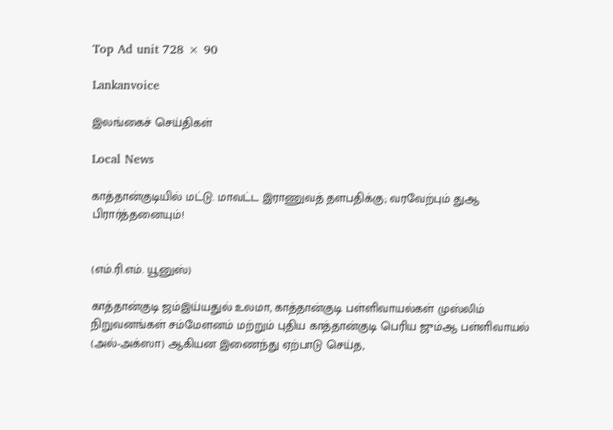Top Ad unit 728 × 90

Lankanvoice

இலங்கைச் செய்திகள்

Local News

காத்தான்குடியில் மட்டு. மாவட்ட இராணுவத் தளபதிக்கு; வரவேற்பும் துஆ பிரார்த்தனையும்!


(எம்.ரி.எம். யூனுஸ்)

காத்தான்குடி ஜம்இய்யதுல் உலமா, காத்தான்குடி பள்ளிவாயல்கள் முஸ்லிம் நிறுவனங்கள் சம்மேளனம் மற்றும் புதிய காத்தான்குடி பெரிய ஜும்ஆ பள்ளிவாயல் (அல்-அக்ஸா) ஆகியன இணைந்து ஏற்பாடு செய்த,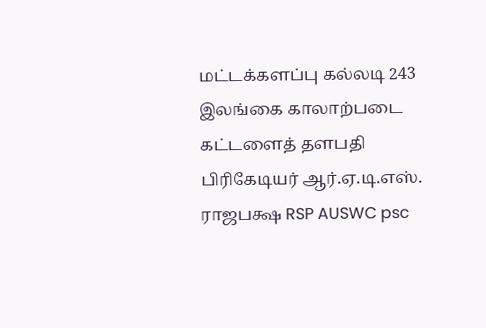மட்டக்களப்பு கல்லடி 243 இலங்கை காலாற்படை கட்டளைத் தளபதி பிரிகேடியர் ஆர்.ஏ.டி.எஸ். ராஜபக்ஷ RSP AUSWC psc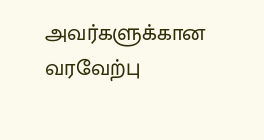அவர்களுக்கான வரவேற்பு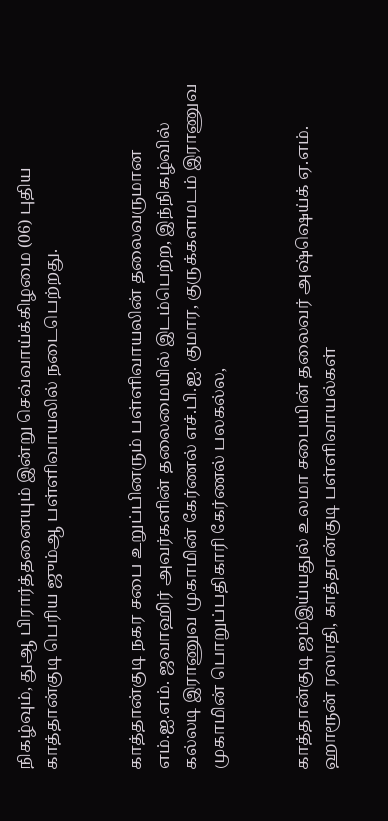நிகழ்வும், துஆ பிரார்த்தனையும் இன்று செவ்வாய்க்கிழமை (06) புதிய காத்தான்குடி பெரிய ஜும்ஆ பள்ளிவாயலில் நடைபெற்றது.


காத்தான்குடி நகர சபை உறுப்பினரும் பள்ளிவாயலின் தலைவருமான எம்.ஐ.எம். ஜவாஹிர் அவர்களின் தலைமையில் இடம்பெற்ற, இந்நிகழ்வில் கல்லடி இராணுவ முகாமின் கேர்ணல் எச்.பி.ஐ. குமார, குருக்களமடம் இராணுவ முகாமின் பொறுப்பதிகாரி கேர்ணல் பலகல்ல,


காத்தான்குடி ஜம்இய்யதுல் உலமா சபையின் தலைவர் அஷ்ஷெய்க் ஏ.எம். ஹாரூன் ரஸாதி, காத்தான்குடி பள்ளிவாயல்கள்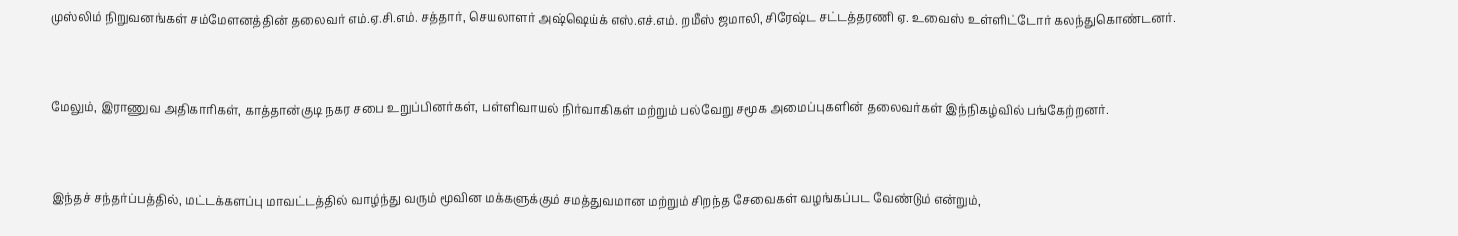முஸ்லிம் நிறுவனங்கள் சம்மேளனத்தின் தலைவர் எம்.ஏ.சி.எம். சத்தார், செயலாளர் அஷ்ஷெய்க் எஸ்.எச்.எம். றமீஸ் ஜமாலி, சிரேஷ்ட சட்டத்தரணி ஏ. உவைஸ் உள்ளிட்டோர் கலந்துகொண்டனர்.


மேலும், இராணுவ அதிகாரிகள், காத்தான்குடி நகர சபை உறுப்பினர்கள், பள்ளிவாயல் நிர்வாகிகள் மற்றும் பல்வேறு சமூக அமைப்புகளின் தலைவர்கள் இந்நிகழ்வில் பங்கேற்றனர்.


இந்தச் சந்தர்ப்பத்தில், மட்டக்களப்பு மாவட்டத்தில் வாழ்ந்து வரும் மூவின மக்களுக்கும் சமத்துவமான மற்றும் சிறந்த சேவைகள் வழங்கப்பட வேண்டும் என்றும்,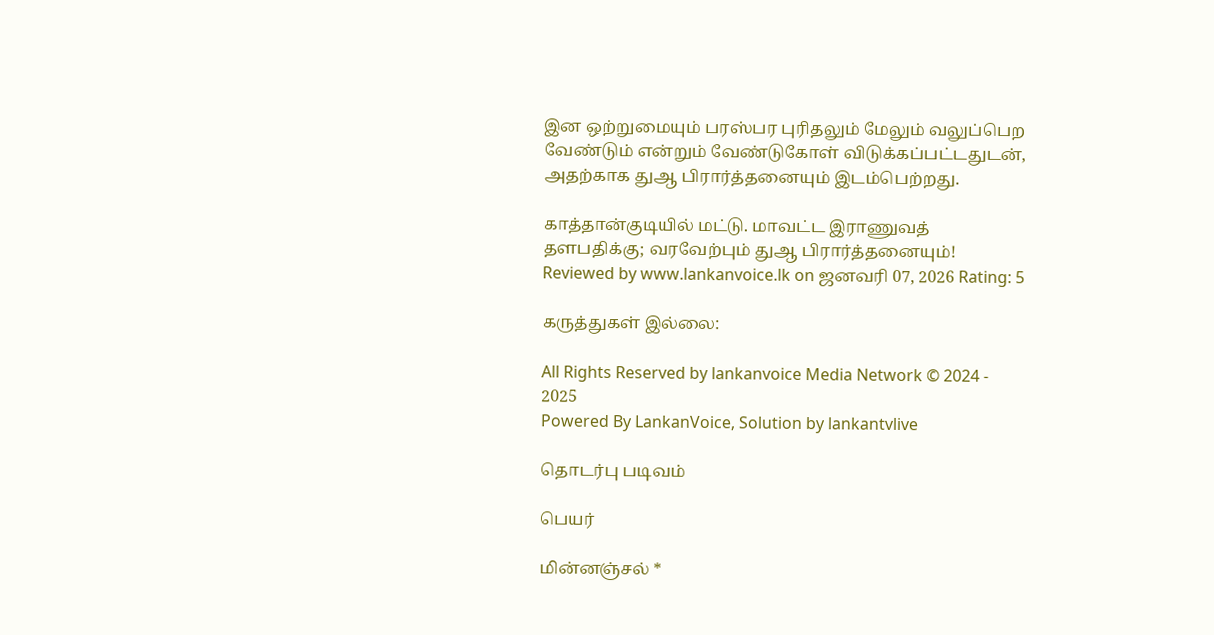இன ஒற்றுமையும் பரஸ்பர புரிதலும் மேலும் வலுப்பெற வேண்டும் என்றும் வேண்டுகோள் விடுக்கப்பட்டதுடன், அதற்காக துஆ பிரார்த்தனையும் இடம்பெற்றது.

காத்தான்குடியில் மட்டு. மாவட்ட இராணுவத் தளபதிக்கு; வரவேற்பும் துஆ பிரார்த்தனையும்! Reviewed by www.lankanvoice.lk on ஜனவரி 07, 2026 Rating: 5

கருத்துகள் இல்லை:

All Rights Reserved by lankanvoice Media Network © 2024 - 2025
Powered By LankanVoice, Solution by lankantvlive

தொடர்பு படிவம்

பெயர்

மின்னஞ்சல் *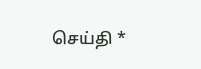செய்தி *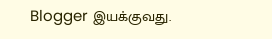Blogger இயக்குவது.